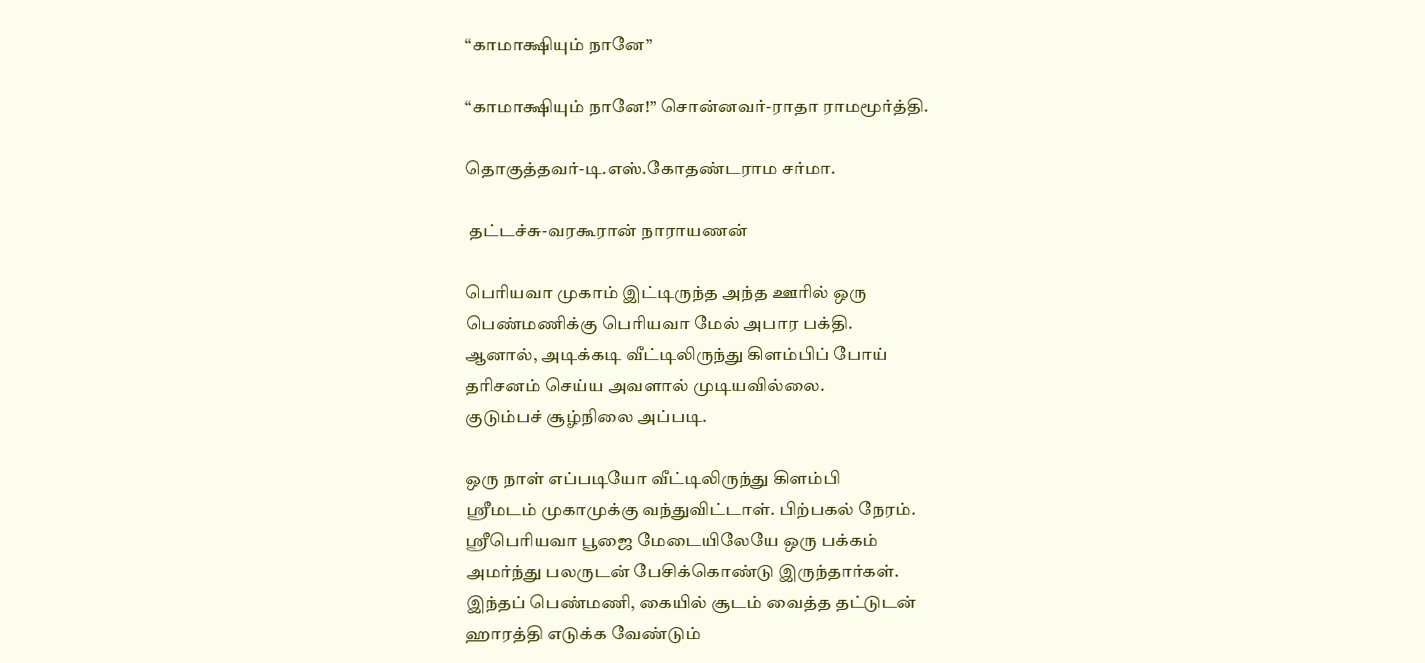“காமாக்ஷியும் நானே”

“காமாக்ஷியும் நானே!” சொன்னவர்-ராதா ராமமூர்த்தி.

தொகுத்தவர்-டி.எஸ்.கோதண்டராம சர்மா.

 தட்டச்சு-வரகூரான் நாராயணன்

பெரியவா முகாம் இட்டிருந்த அந்த ஊரில் ஒரு
பெண்மணிக்கு பெரியவா மேல் அபார பக்தி.
ஆனால், அடிக்கடி வீட்டிலிருந்து கிளம்பிப் போய்
தரிசனம் செய்ய அவளால் முடியவில்லை.
குடும்பச் சூழ்நிலை அப்படி.

ஒரு நாள் எப்படியோ வீட்டிலிருந்து கிளம்பி
ஸ்ரீமடம் முகாமுக்கு வந்துவிட்டாள். பிற்பகல் நேரம்.
ஸ்ரீபெரியவா பூஜை மேடையிலேயே ஒரு பக்கம்
அமர்ந்து பலருடன் பேசிக்கொண்டு இருந்தார்கள்.
இந்தப் பெண்மணி, கையில் சூடம் வைத்த தட்டுடன்
ஹாரத்தி எடுக்க வேண்டும்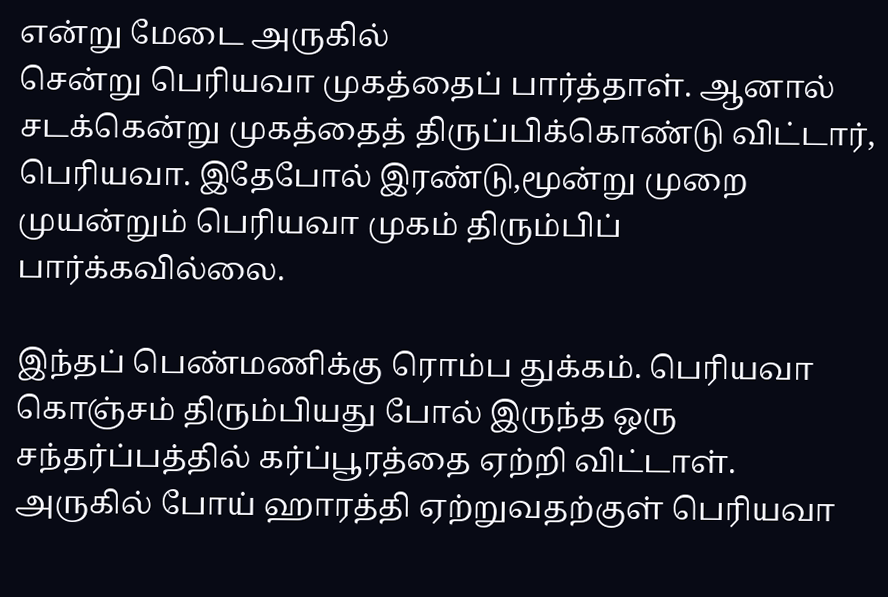என்று மேடை அருகில்
சென்று பெரியவா முகத்தைப் பார்த்தாள். ஆனால்
சடக்கென்று முகத்தைத் திருப்பிக்கொண்டு விட்டார்,
பெரியவா. இதேபோல் இரண்டு,மூன்று முறை
முயன்றும் பெரியவா முகம் திரும்பிப் பார்க்கவில்லை.

இந்தப் பெண்மணிக்கு ரொம்ப துக்கம். பெரியவா
கொஞ்சம் திரும்பியது போல் இருந்த ஒரு
சந்தர்ப்பத்தில் கர்ப்பூரத்தை ஏற்றி விட்டாள்.
அருகில் போய் ஹாரத்தி ஏற்றுவதற்குள் பெரியவா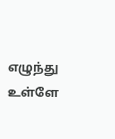எழுந்து உள்ளே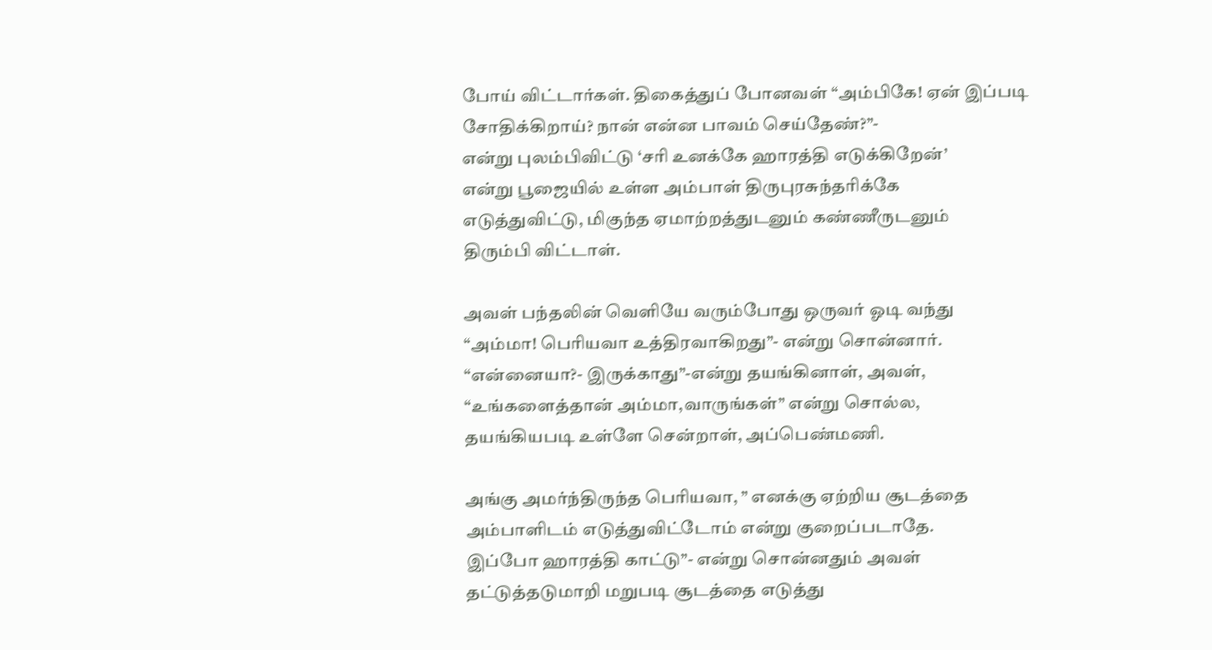போய் விட்டார்கள். திகைத்துப் போனவள் “அம்பிகே! ஏன் இப்படி
சோதிக்கிறாய்? நான் என்ன பாவம் செய்தேண்?”-
என்று புலம்பிவிட்டு ‘சரி உனக்கே ஹாரத்தி எடுக்கிறேன்’
என்று பூஜையில் உள்ள அம்பாள் திருபுரசுந்தரிக்கே
எடுத்துவிட்டு, மிகுந்த ஏமாற்றத்துடனும் கண்ணீருடனும்
திரும்பி விட்டாள்.

அவள் பந்தலின் வெளியே வரும்போது ஒருவர் ஓடி வந்து
“அம்மா! பெரியவா உத்திரவாகிறது”- என்று சொன்னார்.
“என்னையா?- இருக்காது”-என்று தயங்கினாள், அவள்,
“உங்களைத்தான் அம்மா,வாருங்கள்” என்று சொல்ல,
தயங்கியபடி உள்ளே சென்றாள், அப்பெண்மணி.

அங்கு அமர்ந்திருந்த பெரியவா, ” எனக்கு ஏற்றிய சூடத்தை
அம்பாளிடம் எடுத்துவிட்டோம் என்று குறைப்படாதே.
இப்போ ஹாரத்தி காட்டு”- என்று சொன்னதும் அவள்
தட்டுத்தடுமாறி மறுபடி சூடத்தை எடுத்து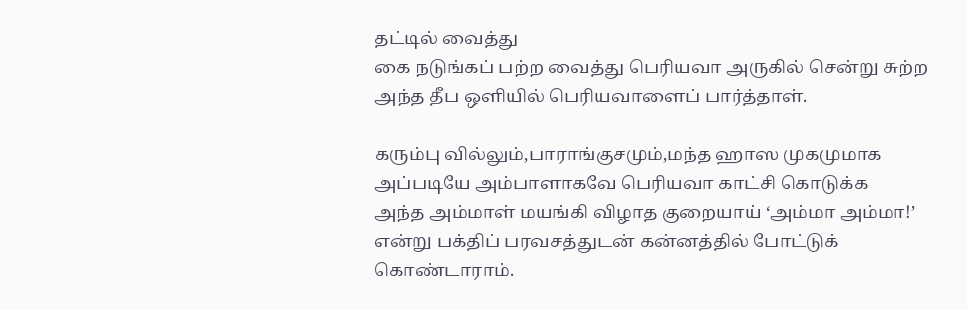தட்டில் வைத்து
கை நடுங்கப் பற்ற வைத்து பெரியவா அருகில் சென்று சுற்ற
அந்த தீப ஒளியில் பெரியவாளைப் பார்த்தாள்.

கரும்பு வில்லும்,பாராங்குசமும்,மந்த ஹாஸ முகமுமாக
அப்படியே அம்பாளாகவே பெரியவா காட்சி கொடுக்க
அந்த அம்மாள் மயங்கி விழாத குறையாய் ‘அம்மா அம்மா!’
என்று பக்திப் பரவசத்துடன் கன்னத்தில் போட்டுக்
கொண்டாராம்.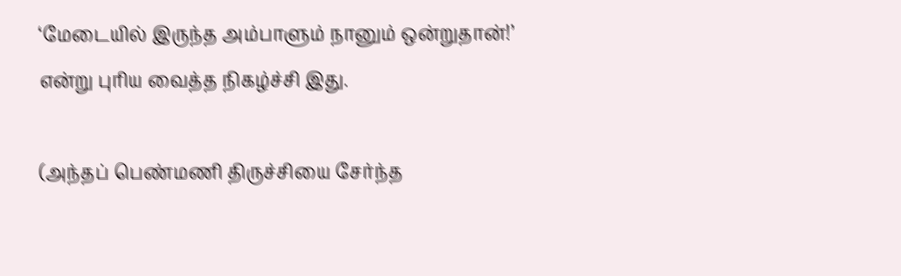‘மேடையில் இருந்த அம்பாளும் நானும் ஒன்றுதான்!’
என்று புரிய வைத்த நிகழ்ச்சி இது.

(அந்தப் பெண்மணி திருச்சியை சேர்ந்த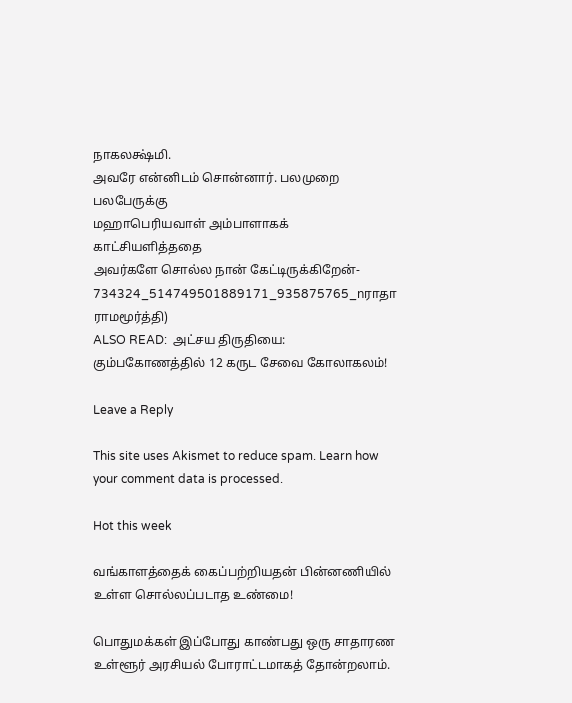நாகலக்ஷ்மி.
அவரே என்னிடம் சொன்னார். பலமுறை பலபேருக்கு
மஹாபெரியவாள் அம்பாளாகக் காட்சியளித்ததை
அவர்களே சொல்ல நான் கேட்டிருக்கிறேன்-
734324_514749501889171_935875765_nராதா ராமமூர்த்தி)
ALSO READ:  அட்சய திருதியை: கும்பகோணத்தில் 12 கருட சேவை கோலாகலம்!

Leave a Reply

This site uses Akismet to reduce spam. Learn how your comment data is processed.

Hot this week

வங்காளத்தைக் கைப்பற்றியதன் பின்னணியில் உள்ள சொல்லப்படாத உண்மை!

பொதுமக்கள் இப்போது காண்பது ஒரு சாதாரண உள்ளூர் அரசியல் போராட்டமாகத் தோன்றலாம்.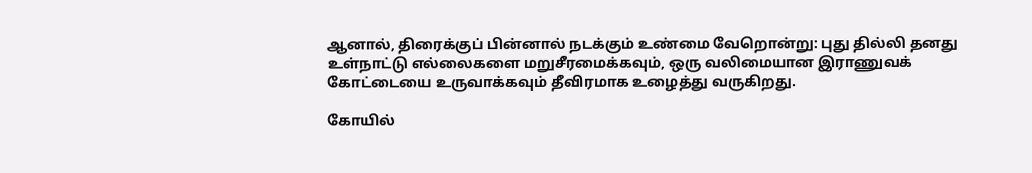ஆனால், திரைக்குப் பின்னால் நடக்கும் உண்மை வேறொன்று: புது தில்லி தனது உள்நாட்டு எல்லைகளை மறுசீரமைக்கவும், ஒரு வலிமையான இராணுவக் கோட்டையை உருவாக்கவும் தீவிரமாக உழைத்து வருகிறது.

கோயில்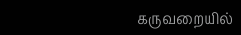கருவறையில்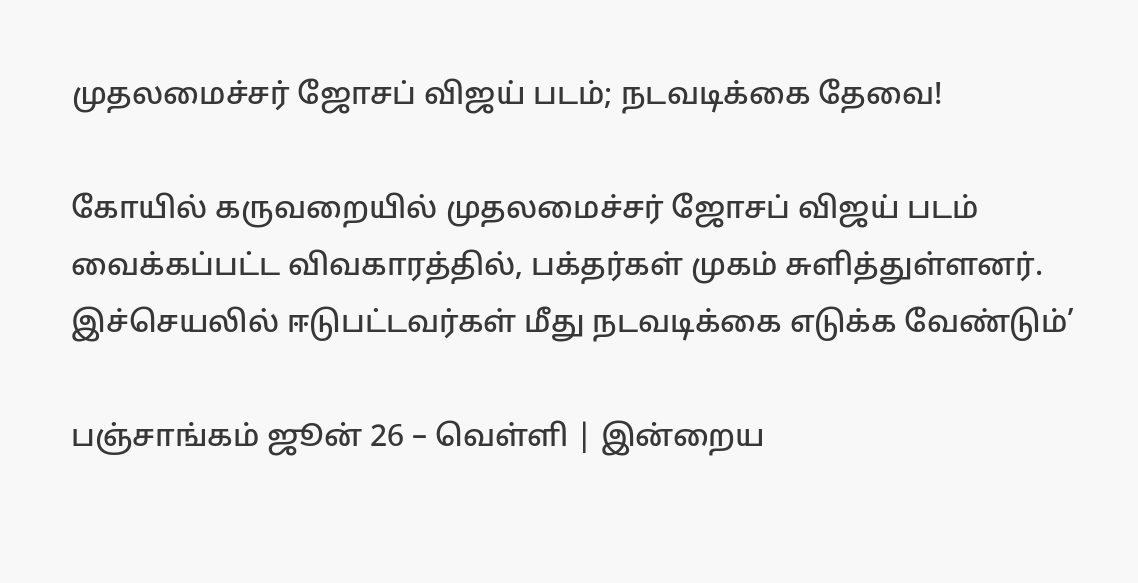முதலமைச்சர் ஜோசப் விஜய் படம்; நடவடிக்கை தேவை!

கோயில் கருவறையில் முதலமைச்சர் ஜோசப் விஜய் படம் வைக்கப்பட்ட விவகாரத்தில், பக்தர்கள் முகம் சுளித்துள்ளனர். இச்செயலில் ஈடுபட்டவர்கள் மீது நடவடிக்கை எடுக்க வேண்டும்’

பஞ்சாங்கம் ஜூன் 26 – வெள்ளி | இன்றைய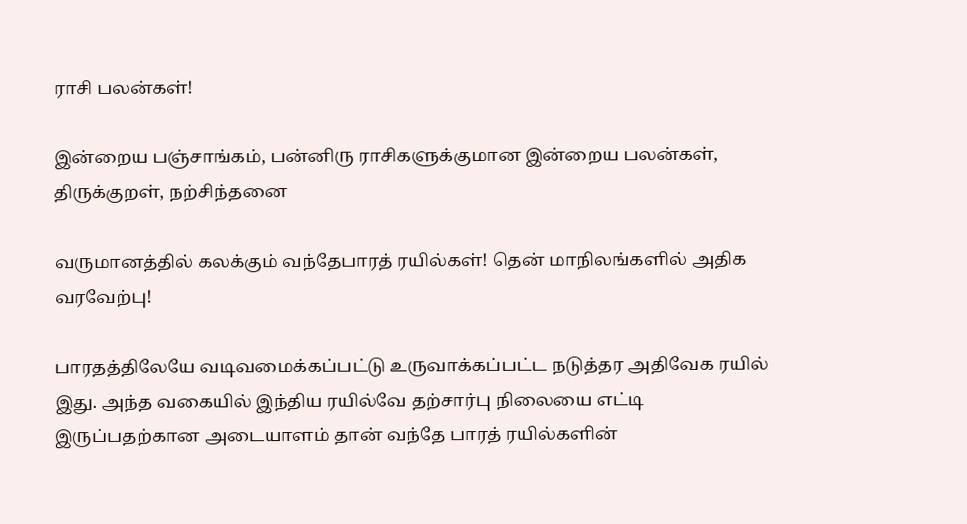ராசி பலன்கள்!

இன்றைய பஞ்சாங்கம், பன்னிரு ராசிகளுக்குமான இன்றைய பலன்கள், திருக்குறள், நற்சிந்தனை

வருமானத்தில் கலக்கும் வந்தேபாரத் ரயில்கள்! தென் மாநிலங்களில் அதிக வரவேற்பு!

பாரதத்திலேயே வடிவமைக்கப்பட்டு உருவாக்கப்பட்ட நடுத்தர அதிவேக ரயில் இது. அந்த வகையில் இந்திய ரயில்வே தற்சார்பு நிலையை எட்டி இருப்பதற்கான அடையாளம் தான் வந்தே பாரத் ரயில்களின்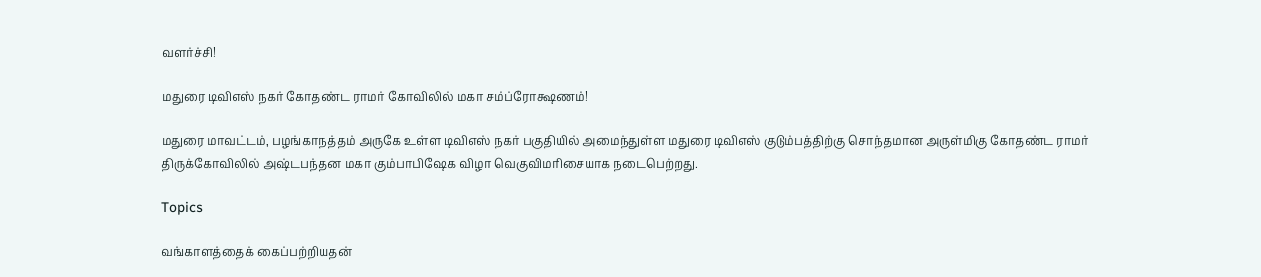வளர்ச்சி!

மதுரை டிவிஎஸ் நகர் கோதண்ட ராமர் கோவிலில் மகா சம்ப்ரோக்ஷணம்!

மதுரை மாவட்டம், பழங்காநத்தம் அருகே உள்ள டிவிஎஸ் நகர் பகுதியில் அமைந்துள்ள மதுரை டிவிஎஸ் குடும்பத்திற்கு சொந்தமான அருள்மிகு கோதண்ட ராமர் திருக்கோவிலில் அஷ்டபந்தன மகா கும்பாபிஷேக விழா வெகுவிமரிசையாக நடைபெற்றது.

Topics

வங்காளத்தைக் கைப்பற்றியதன்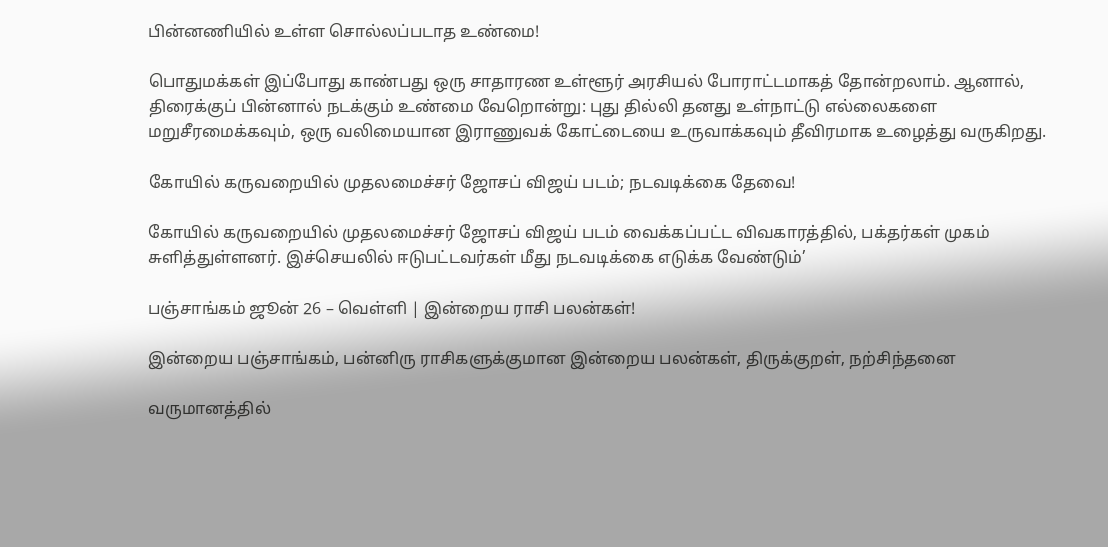பின்னணியில் உள்ள சொல்லப்படாத உண்மை!

பொதுமக்கள் இப்போது காண்பது ஒரு சாதாரண உள்ளூர் அரசியல் போராட்டமாகத் தோன்றலாம். ஆனால், திரைக்குப் பின்னால் நடக்கும் உண்மை வேறொன்று: புது தில்லி தனது உள்நாட்டு எல்லைகளை மறுசீரமைக்கவும், ஒரு வலிமையான இராணுவக் கோட்டையை உருவாக்கவும் தீவிரமாக உழைத்து வருகிறது.

கோயில் கருவறையில் முதலமைச்சர் ஜோசப் விஜய் படம்; நடவடிக்கை தேவை!

கோயில் கருவறையில் முதலமைச்சர் ஜோசப் விஜய் படம் வைக்கப்பட்ட விவகாரத்தில், பக்தர்கள் முகம் சுளித்துள்ளனர். இச்செயலில் ஈடுபட்டவர்கள் மீது நடவடிக்கை எடுக்க வேண்டும்’

பஞ்சாங்கம் ஜூன் 26 – வெள்ளி | இன்றைய ராசி பலன்கள்!

இன்றைய பஞ்சாங்கம், பன்னிரு ராசிகளுக்குமான இன்றைய பலன்கள், திருக்குறள், நற்சிந்தனை

வருமானத்தில்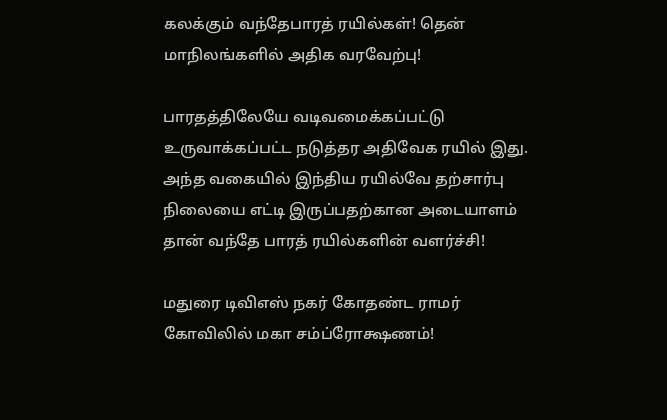கலக்கும் வந்தேபாரத் ரயில்கள்! தென் மாநிலங்களில் அதிக வரவேற்பு!

பாரதத்திலேயே வடிவமைக்கப்பட்டு உருவாக்கப்பட்ட நடுத்தர அதிவேக ரயில் இது. அந்த வகையில் இந்திய ரயில்வே தற்சார்பு நிலையை எட்டி இருப்பதற்கான அடையாளம் தான் வந்தே பாரத் ரயில்களின் வளர்ச்சி!

மதுரை டிவிஎஸ் நகர் கோதண்ட ராமர் கோவிலில் மகா சம்ப்ரோக்ஷணம்!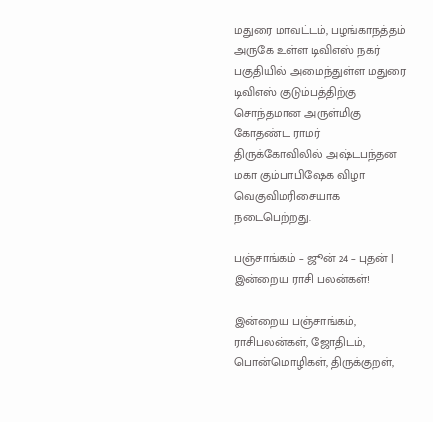மதுரை மாவட்டம், பழங்காநத்தம் அருகே உள்ள டிவிஎஸ் நகர் பகுதியில் அமைந்துள்ள மதுரை டிவிஎஸ் குடும்பத்திற்கு சொந்தமான அருள்மிகு கோதண்ட ராமர் திருக்கோவிலில் அஷ்டபந்தன மகா கும்பாபிஷேக விழா வெகுவிமரிசையாக நடைபெற்றது.

பஞ்சாங்கம் – ஜூன் 24 – புதன் | இன்றைய ராசி பலன்கள்!

இன்றைய பஞ்சாங்கம், ராசிபலன்கள், ஜோதிடம், பொன்மொழிகள், திருக்குறள்,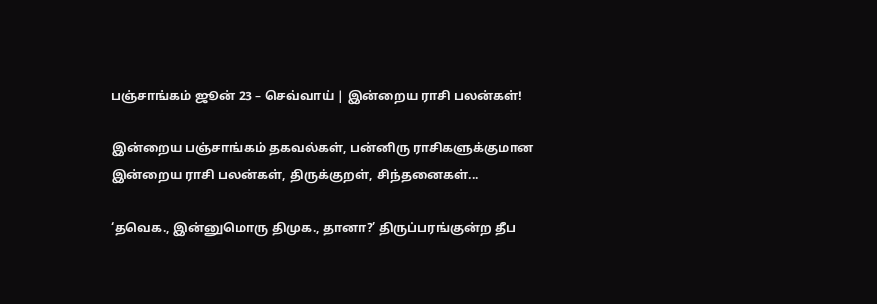பஞ்சாங்கம் ஜூன் 23 – செவ்வாய் | இன்றைய ராசி பலன்கள்!

இன்றைய பஞ்சாங்கம் தகவல்கள், பன்னிரு ராசிகளுக்குமான இன்றைய ராசி பலன்கள், திருக்குறள், சிந்தனைகள்...

‘தவெக., இன்னுமொரு திமுக., தானா?’ திருப்பரங்குன்ற தீப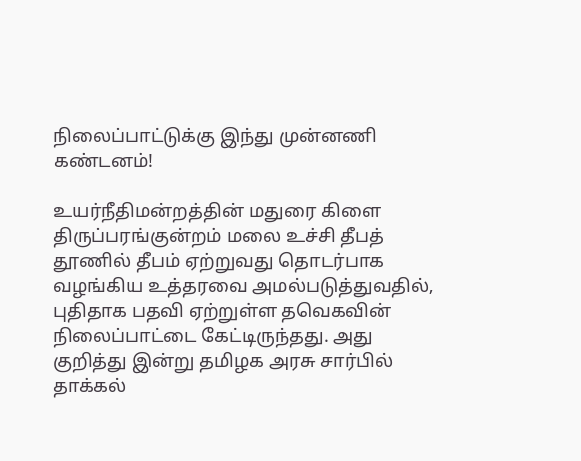நிலைப்பாட்டுக்கு இந்து முன்னணி கண்டனம்!

உயர்நீதிமன்றத்தின் மதுரை கிளை திருப்பரங்குன்றம் மலை உச்சி தீபத் தூணில் தீபம் ஏற்றுவது தொடர்பாக வழங்கிய உத்தரவை அமல்படுத்துவதில், புதிதாக பதவி ஏற்றுள்ள தவெகவின் நிலைப்பாட்டை கேட்டிருந்தது. அது குறித்து இன்று தமிழக அரசு சார்பில் தாக்கல்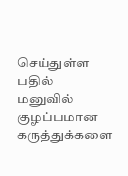செய்துள்ள பதில் மனுவில் குழப்பமான கருத்துக்களை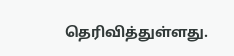தெரிவித்துள்ளது.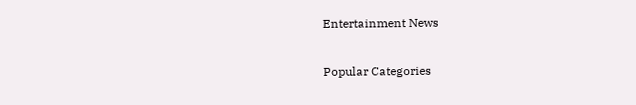Entertainment News

Popular Categories